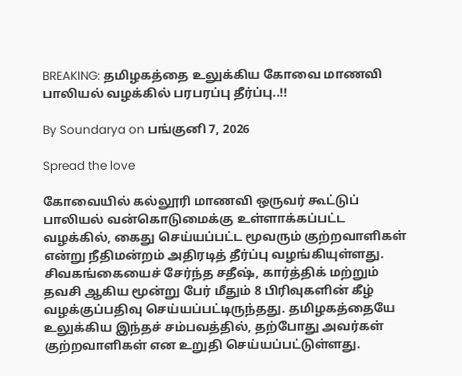BREAKING: தமிழகத்தை உலுக்கிய கோவை மாணவி பாலியல் வழக்கில் பரபரப்பு தீர்ப்பு..!!

By Soundarya on பங்குனி 7, 2026

Spread the love

கோவையில் கல்லூரி மாணவி ஒருவர் கூட்டுப் பாலியல் வன்கொடுமைக்கு உள்ளாக்கப்பட்ட வழக்கில், கைது செய்யப்பட்ட மூவரும் குற்றவாளிகள் என்று நீதிமன்றம் அதிரடித் தீர்ப்பு வழங்கியுள்ளது. சிவகங்கையைச் சேர்ந்த சதீஷ், கார்த்திக் மற்றும் தவசி ஆகிய மூன்று பேர் மீதும் 8 பிரிவுகளின் கீழ் வழக்குப்பதிவு செய்யப்பட்டிருந்தது. தமிழகத்தையே உலுக்கிய இந்தச் சம்பவத்தில், தற்போது அவர்கள் குற்றவாளிகள் என உறுதி செய்யப்பட்டுள்ளது.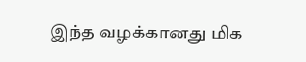இந்த வழக்கானது மிக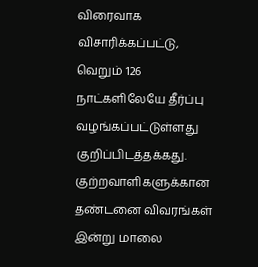விரைவாக விசாரிக்கப்பட்டு, வெறும் 126 நாட்களிலேயே தீர்ப்பு வழங்கப்பட்டுள்ளது குறிப்பிடத்தக்கது. குற்றவாளிகளுக்கான தண்டனை விவரங்கள் இன்று மாலை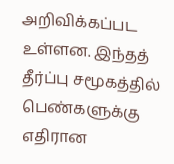அறிவிக்கப்பட உள்ளன. இந்தத் தீர்ப்பு சமூகத்தில் பெண்களுக்கு எதிரான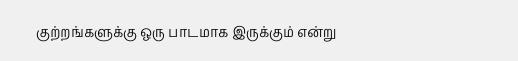குற்றங்களுக்கு ஒரு பாடமாக இருக்கும் என்று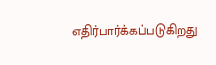எதிர்பார்க்கப்படுகிறது